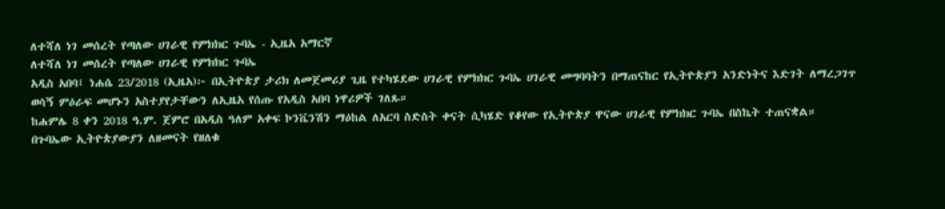ለተሻለ ነገ መሰረት የጣለው ሀገራዊ የምክክር ጉባኤ - ኢዜአ አማርኛ
ለተሻለ ነገ መሰረት የጣለው ሀገራዊ የምክክር ጉባኤ
አዲስ አበባ፤ ነሐሴ 23/2018 (ኢዜአ)፦ በኢትዮጵያ ታሪክ ለመጀመሪያ ጊዜ የተካሄደው ሀገራዊ የምክክር ጉባኤ ሀገራዊ መግባባትን በማጠናከር የኢትዮጵያን አንድነትና እድገት ለማረጋገጥ ወሳኝ ምዕራፍ መሆኑን አስተያየታቸውን ለኢዜአ የሰጡ የአዲስ አበባ ነዋሪዎች ገለጹ።
ከሐምሌ 8 ቀን 2018 ዓ.ም. ጀምሮ በአዲስ ዓለም አቀፍ ኮንቬንሽን ማዕከል ለአርባ ስድስት ቀናት ሲካሄድ የቆየው የኢትዮጵያ ዋናው ሀገራዊ የምክክር ጉባኤ በስኬት ተጠናቋል።
በጉባኤው ኢትዮጵያውያን ለዘመናት የዘለቁ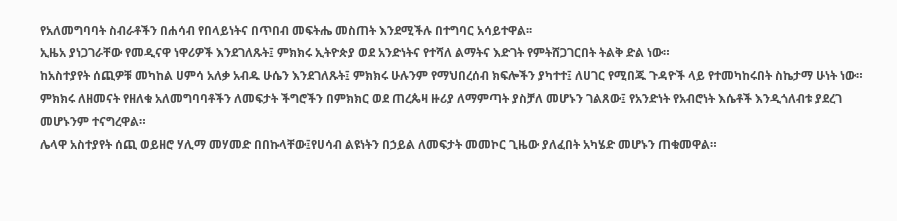የአለመግባባት ስብራቶችን በሐሳብ የበላይነትና በጥበብ መፍትሔ መስጠት እንደሚችሉ በተግባር አሳይተዋል፡፡
ኢዜአ ያነጋገራቸው የመዲናዋ ነዋሪዎች እንደገለጹት፤ ምክክሩ ኢትዮጵያ ወደ አንድነትና የተሻለ ልማትና እድገት የምትሸጋገርበት ትልቅ ድል ነው።
ከአስተያየት ሰጪዎቹ መካከል ሀምሳ አለቃ አብዱ ሁሴን እንደገለጹት፤ ምክክሩ ሁሉንም የማህበረሰብ ክፍሎችን ያካተተ፤ ለሀገር የሚበጁ ጉዳዮች ላይ የተመካከሩበት ስኬታማ ሁነት ነው።
ምክክሩ ለዘመናት የዘለቁ አለመግባባቶችን ለመፍታት ችግሮችን በምክክር ወደ ጠረጴዛ ዙሪያ ለማምጣት ያስቻለ መሆኑን ገልጸው፤ የአንድነት የአብሮነት እሴቶች እንዲጎለብቱ ያደረገ መሆኑንም ተናግረዋል።
ሌላዋ አስተያየት ሰጪ ወይዘሮ ሃሊማ መሃመድ በበኩላቸው፤የሀሳብ ልዩነትን በኃይል ለመፍታት መመኮር ጊዜው ያለፈበት አካሄድ መሆኑን ጠቁመዋል።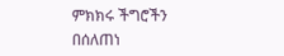ምክክሩ ችግሮችን በሰለጠነ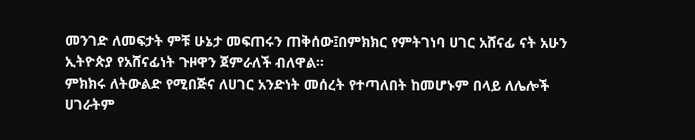መንገድ ለመፍታት ምቹ ሁኔታ መፍጠሩን ጠቅሰው፤በምክክር የምትገነባ ሀገር አሸናፊ ናት አሁን ኢትዮጵያ የአሸናፊነት ጉዞዋን ጀምራለች ብለዋል።
ምክክሩ ለትውልድ የሚበጅና ለሀገር አንድነት መሰረት የተጣለበት ከመሆኑም በላይ ለሌሎች ሀገራትም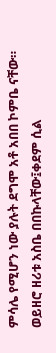ምሳሌ የሚሆን ነው ያሉት ደግሞ አቶ አበበ ኮምቤ ናቸው።
ወይዘሮ ዘሪቱ አስቤ በበኩላቸው፤ቀደም ሲል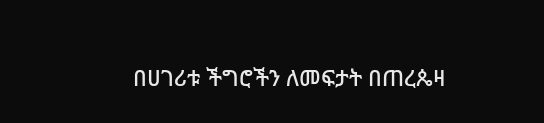በሀገሪቱ ችግሮችን ለመፍታት በጠረጴዛ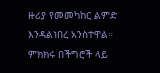ዙሪያ የመመካከር ልምድ እንዳልነበረ አንስተዋል።
ምክክሩ በችግሮች ላይ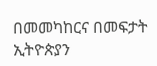በመመካከርና በመፍታት ኢትዮጵያን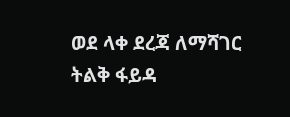ወደ ላቀ ደረጃ ለማሻገር ትልቅ ፋይዳ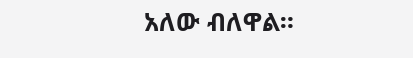አለው ብለዋል።